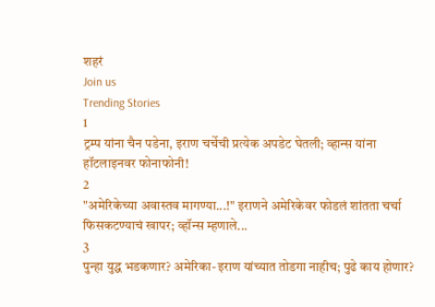शहरं
Join us
Trending Stories
1
ट्रम्प यांना चैन पडेना, इराण चर्चेची प्रत्येक अपडेट घेतली; व्हान्स यांना हॉटलाइनवर फोनाफोनी!
2
"अमेरिकेच्या अवास्तव मागण्या...!" इराणने अमेरिकेवर फोडलं शांतता चर्चा फिसकटण्याचं खापर; व्हॉन्स म्हणाले...
3
पुन्हा युद्ध भडकणार? अमेरिका-इराण यांच्यात तोडगा नाहीच; पुढे काय होणार?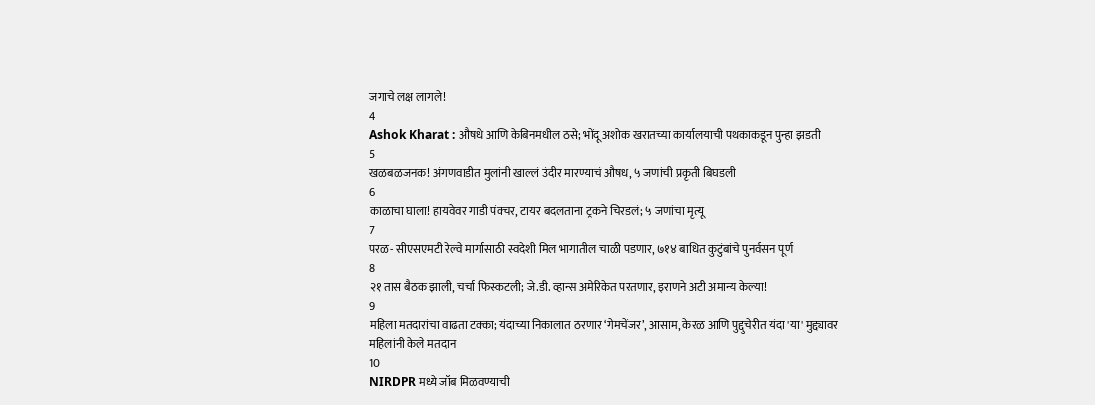जगाचे लक्ष लागले!
4
Ashok Kharat : औषधे आणि केबिनमधील ठसे; भोंदू अशोक खरातच्या कार्यालयाची पथकाकडून पुन्हा झडती
5
खळबळजनक! अंगणवाडीत मुलांनी खाल्लं उंदीर मारण्याचं औषध, ५ जणांची प्रकृती बिघडली
6
काळाचा घाला! हायवेवर गाडी पंक्चर, टायर बदलताना ट्रकने चिरडलं; ५ जणांचा मृत्यू
7
परळ- सीएसएमटी रेल्वे मार्गासाठी स्वदेशी मिल भागातील चाळी पडणार, ७१४ बाधित कुटुंबांचे पुनर्वसन पूर्ण
8
२१ तास बैठक झाली, चर्चा फिस्कटली; जे.डी. व्हान्स अमेरिकेत परतणार, इराणने अटी अमान्य केल्या!
9
महिला मतदारांचा वाढता टक्का; यंदाच्या निकालात ठरणार ‘गेमचेंजर’, आसाम, केरळ आणि पुद्दुचेरीत यंदा 'या' मुद्द्यावर महिलांनी केले मतदान
10
NIRDPR मध्ये जॉब मिळवण्याची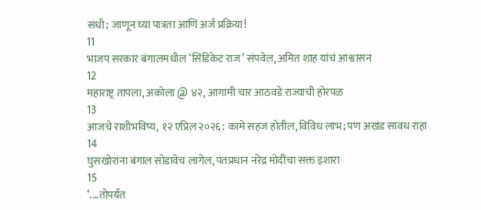संधी; जाणून घ्या पात्रता आणि अर्ज प्रक्रिया!
11
भाजप सरकार बंगालमधील ‘सिंडिकेट राज’ संपवेल, अमित शाह यांचं आश्वासन
12
महाराष्ट्र तापला, अकोला @ ४२, आगामी चार आठवडे राज्याची होरपळ
13
आजचे राशीभविष्य, १२ एप्रिल २०२६: कामे सहज होतील, विविध लाभ; पण अखंड सावध राहा
14
घुसखोरांना बंगाल सोडावेच लागेल, पंतप्रधान नरेंद्र मोदींचा सक्त इशारा
15
‘....तोपर्यंत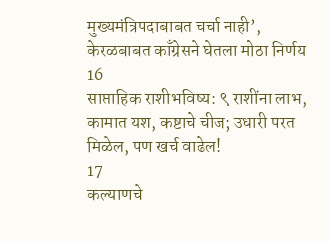मुख्यमंत्रिपदाबाबत चर्चा नाही’, केरळबाबत काँग्रेसने घेतला मोठा निर्णय
16
साप्ताहिक राशीभविष्य: ९ राशींना लाभ, कामात यश, कष्टाचे चीज; उधारी परत मिळेल, पण खर्च वाढेल!
17
कल्याणचे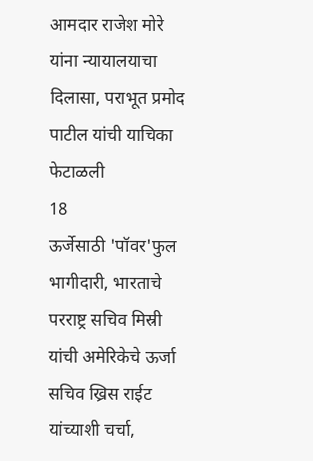आमदार राजेश मोरे यांना न्यायालयाचा दिलासा, पराभूत प्रमोद पाटील यांची याचिका फेटाळली
18
ऊर्जेसाठी 'पॉवर'फुल भागीदारी, भारताचे परराष्ट्र सचिव मिस्री यांची अमेरिकेचे ऊर्जा सचिव ख्रिस राईट यांच्याशी चर्चा,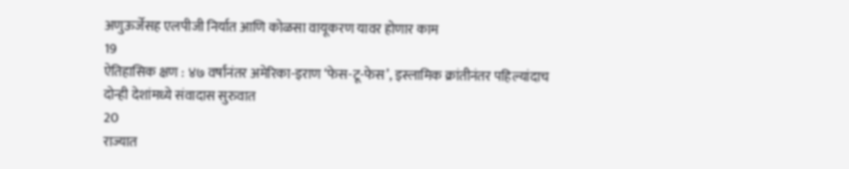अणुऊर्जेसह एलपीजी निर्यात आणि कोळसा वायूकरण यावर होणार काम
19
ऐतिहासिक क्षण : ४७ वर्षांनंतर अमेरिका-इराण ‘फेस-टू-फेस’, इस्लामिक क्रांतीनंतर पहिल्यांदाच दोन्ही देशांमध्ये संवादास सुरुवात
20
राज्यात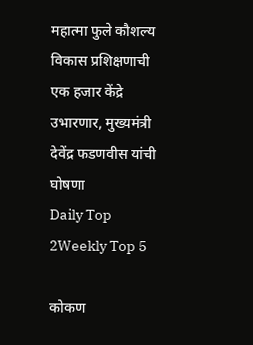महात्मा फुले कौशल्य विकास प्रशिक्षणाची एक हजार केंद्रे उभारणार, मुख्यमंत्री देवेंद्र फडणवीस यांची घोषणा
Daily Top 2Weekly Top 5

कोकण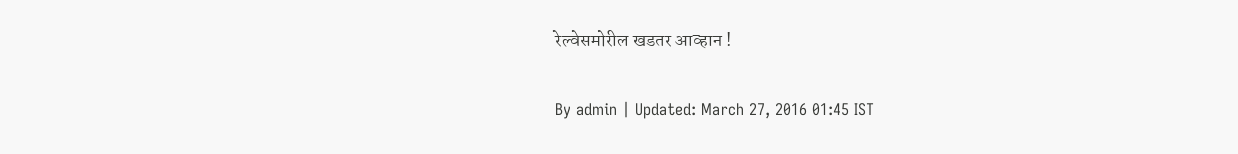रेल्वेसमोरील खडतर आव्हान !

By admin | Updated: March 27, 2016 01:45 IST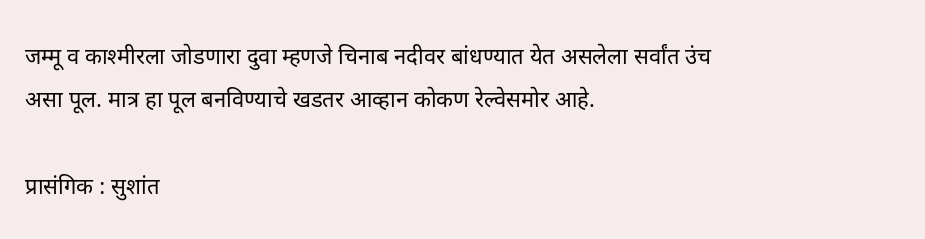जम्मू व काश्मीरला जोडणारा दुवा म्हणजे चिनाब नदीवर बांधण्यात येत असलेला सर्वांत उंच असा पूल. मात्र हा पूल बनविण्याचे खडतर आव्हान कोकण रेल्वेसमोर आहे.

प्रासंगिक : सुशांत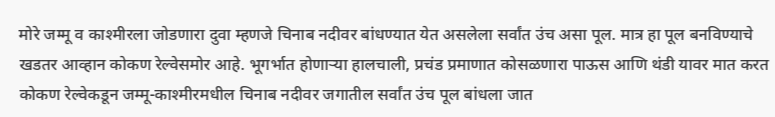मोरे जम्मू व काश्मीरला जोडणारा दुवा म्हणजे चिनाब नदीवर बांधण्यात येत असलेला सर्वांत उंच असा पूल. मात्र हा पूल बनविण्याचे खडतर आव्हान कोकण रेल्वेसमोर आहे. भूगर्भात होणाऱ्या हालचाली, प्रचंड प्रमाणात कोसळणारा पाऊस आणि थंडी यावर मात करत कोकण रेल्वेकडून जम्मू-काश्मीरमधील चिनाब नदीवर जगातील सर्वांत उंच पूल बांधला जात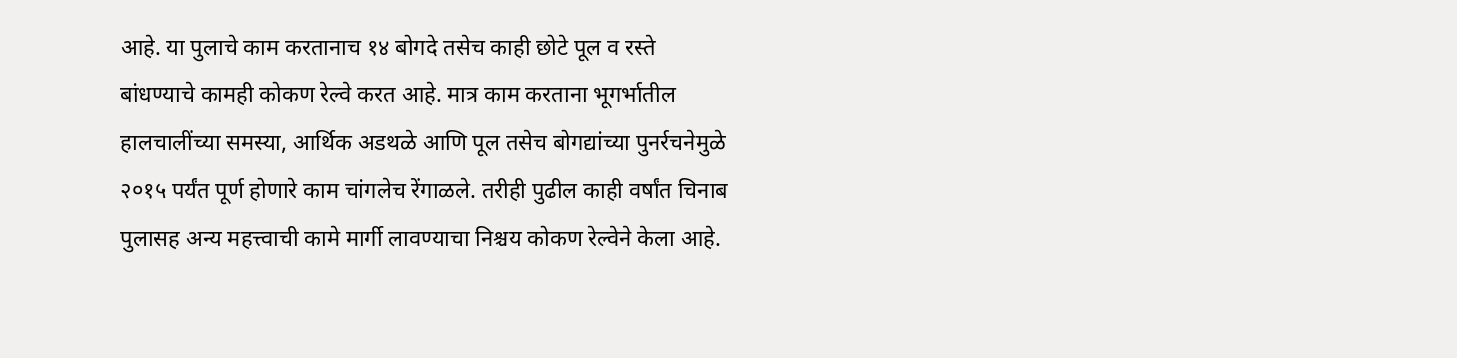आहे. या पुलाचे काम करतानाच १४ बोगदे तसेच काही छोटे पूल व रस्ते बांधण्याचे कामही कोकण रेल्वे करत आहे. मात्र काम करताना भूगर्भातील हालचालींच्या समस्या, आर्थिक अडथळे आणि पूल तसेच बोगद्यांच्या पुनर्रचनेमुळे २०१५ पर्यंत पूर्ण होणारे काम चांगलेच रेंगाळले. तरीही पुढील काही वर्षांत चिनाब पुलासह अन्य महत्त्वाची कामे मार्गी लावण्याचा निश्चय कोकण रेल्वेने केला आहे.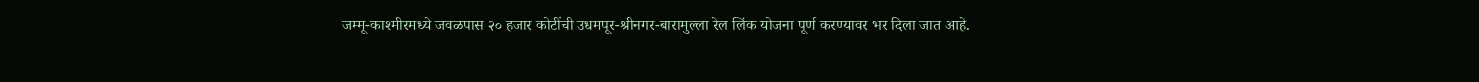जम्मू-काश्मीरमध्ये जवळपास २० हजार कोटींची उधमपूर-श्रीनगर-बारामुल्ला रेल लिंक योजना पूर्ण करण्यावर भर दिला जात आहे.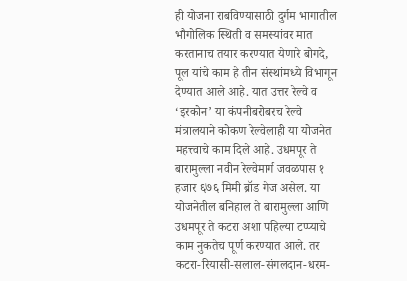ही योजना राबविण्यासाठी दुर्गम भागातील भौगोलिक स्थिती व समस्यांवर मात करतानाच तयार करण्यात येणारे बोगदे, पूल यांचे काम हे तीन संस्थांमध्ये विभागून देण्यात आले आहे. यात उत्तर रेल्वे व ‘इरकोन’ या कंपनीबरोबरच रेल्वे मंत्रालयाने कोकण रेल्वेलाही या योजनेत महत्त्वाचे काम दिले आहे. उधमपूर ते बारामुल्ला नवीन रेल्वेमार्ग जवळपास १ हजार ६७६ मिमी ब्रॉड गेज असेल. या योजनेतील बनिहाल ते बारामुल्ला आणि उधमपूर ते कटरा अशा पहिल्या टप्प्याचे काम नुकतेच पूर्ण करण्यात आले. तर कटरा-रियासी-सलाल-संगलदान-धरम-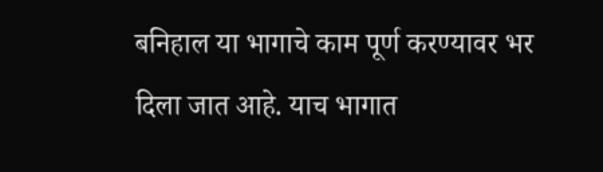बनिहाल या भागाचे काम पूर्ण करण्यावर भर दिला जात आहे. याच भागात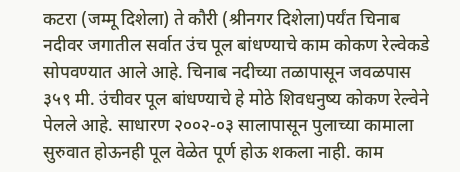कटरा (जम्मू दिशेला) ते कौरी (श्रीनगर दिशेला)पर्यंत चिनाब नदीवर जगातील सर्वात उंच पूल बांधण्याचे काम कोकण रेल्वेकडे सोपवण्यात आले आहे. चिनाब नदीच्या तळापासून जवळपास ३५९ मी. उंचीवर पूल बांधण्याचे हे मोठे शिवधनुष्य कोकण रेल्वेने पेलले आहे. साधारण २००२-०३ सालापासून पुलाच्या कामाला सुरुवात होऊनही पूल वेळेत पूर्ण होऊ शकला नाही. काम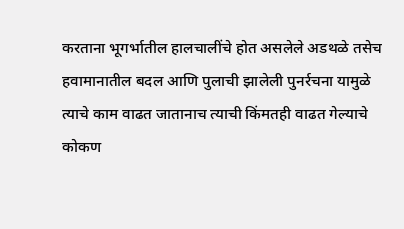करताना भूगर्भातील हालचालींचे होत असलेले अडथळे तसेच हवामानातील बदल आणि पुलाची झालेली पुनर्रचना यामुळे त्याचे काम वाढत जातानाच त्याची किंमतही वाढत गेल्याचे कोकण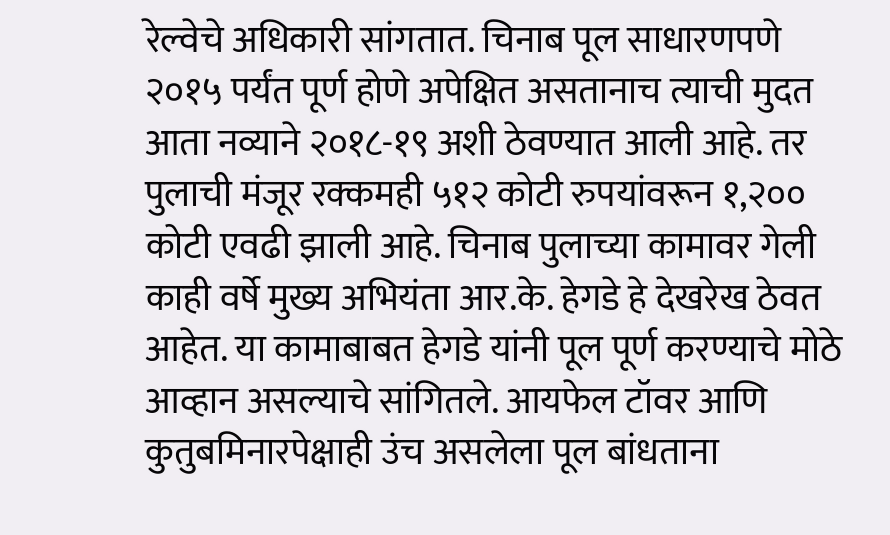रेल्वेचे अधिकारी सांगतात. चिनाब पूल साधारणपणे २०१५ पर्यंत पूर्ण होणे अपेक्षित असतानाच त्याची मुदत आता नव्याने २०१८-१९ अशी ठेवण्यात आली आहे. तर पुलाची मंजूर रक्कमही ५१२ कोटी रुपयांवरून १,२०० कोटी एवढी झाली आहे. चिनाब पुलाच्या कामावर गेली काही वर्षे मुख्य अभियंता आर.के. हेगडे हे देखरेख ठेवत आहेत. या कामाबाबत हेगडे यांनी पूल पूर्ण करण्याचे मोठे आव्हान असल्याचे सांगितले. आयफेल टॉवर आणि कुतुबमिनारपेक्षाही उंच असलेला पूल बांधताना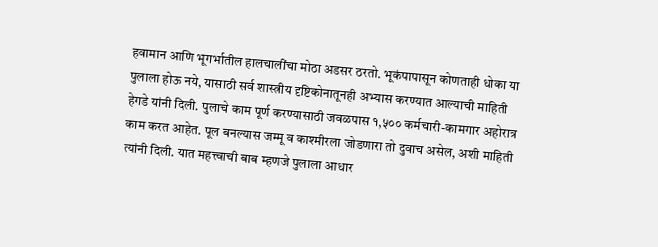हवामान आणि भूगर्भातील हालचालींचा मोठा अडसर ठरतो. भूकंपापासून कोणताही धोका या पुलाला होऊ नये, यासाठी सर्व शास्त्रीय दृष्टिकोनातूनही अभ्यास करण्यात आल्याची माहिती हेगडे यांनी दिली. पुलाचे काम पूर्ण करण्यासाठी जवळपास १,५०० कर्मचारी-कामगार अहोरात्र काम करत आहेत. पूल बनल्यास जम्मू व काश्मीरला जोडणारा तो दुवाच असेल, अशी माहिती त्यांनी दिली. यात महत्त्वाची बाब म्हणजे पुलाला आधार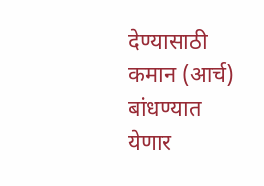देण्यासाठी कमान (आर्च) बांधण्यात येणार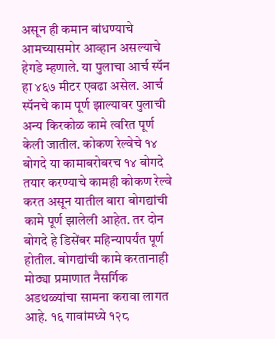असून ही कमान बांधण्याचे आमच्यासमोर आव्हान असल्याचे हेगडे म्हणाले. या पुलाचा आर्च स्पॅन हा ४६७ मीटर एवढा असेल. आर्च स्पॅनचे काम पूर्ण झाल्यावर पुलाची अन्य किरकोळ कामे त्वरित पूर्ण केली जातील. कोकण रेल्वेचे १४ बोगदे या कामाबरोबरच १४ बोगदे तयार करण्याचे कामही कोकण रेल्वे करत असून यातील बारा बोगद्यांची कामे पूर्ण झालेली आहेत. तर दोन बोगदे हे डिसेंबर महिन्यापर्यंत पूर्ण होतील. बोगद्यांची कामे करतानाही मोठ्या प्रमाणात नैसर्गिक अडथळ्यांचा सामना करावा लागत आहे. १६ गावांमध्ये १२८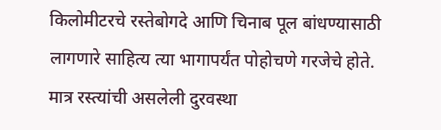किलोमीटरचे रस्तेबोगदे आणि चिनाब पूल बांधण्यासाठी लागणारे साहित्य त्या भागापर्यंत पोहोचणे गरजेचे होते. मात्र रस्त्यांची असलेली दुरवस्था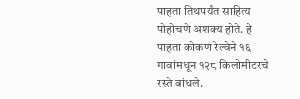पाहता तिथपर्यंत साहित्य पोहोचणे अशक्य होते. हे पाहता कोकण रेल्वेने १६ गावांमधून १२८ किलोमीटरचे रस्ते बांधले.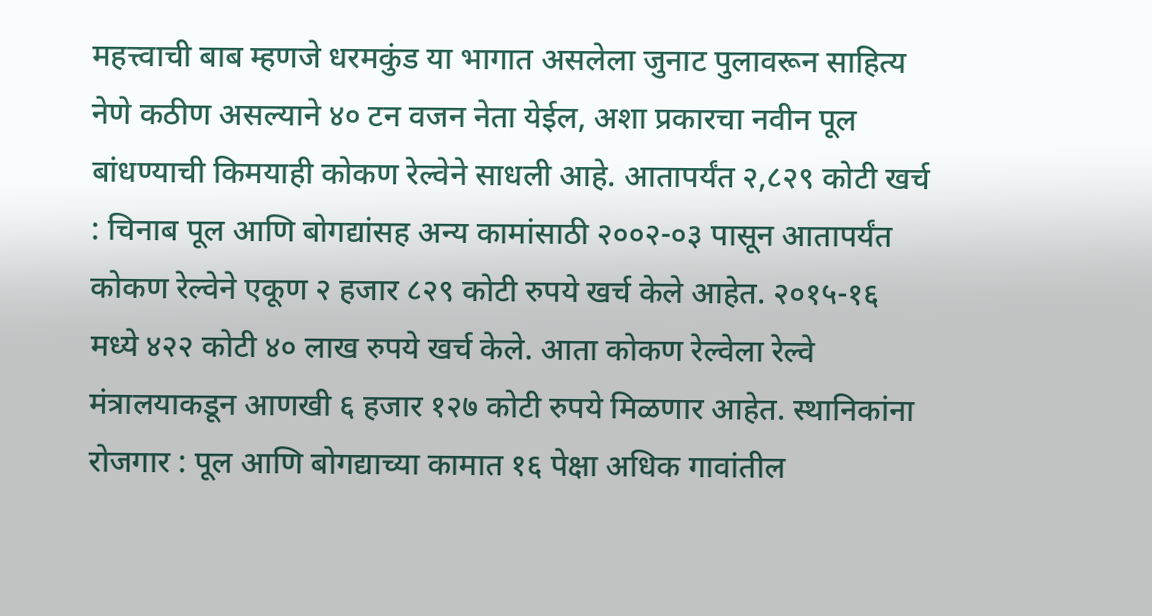महत्त्वाची बाब म्हणजे धरमकुंड या भागात असलेला जुनाट पुलावरून साहित्य नेणे कठीण असल्याने ४० टन वजन नेता येईल, अशा प्रकारचा नवीन पूल बांधण्याची किमयाही कोकण रेल्वेने साधली आहे. आतापर्यंत २,८२९ कोटी खर्च : चिनाब पूल आणि बोगद्यांसह अन्य कामांसाठी २००२-०३ पासून आतापर्यंत कोकण रेल्वेने एकूण २ हजार ८२९ कोटी रुपये खर्च केले आहेत. २०१५-१६ मध्ये ४२२ कोटी ४० लाख रुपये खर्च केले. आता कोकण रेल्वेला रेल्वे मंत्रालयाकडून आणखी ६ हजार १२७ कोटी रुपये मिळणार आहेत. स्थानिकांना रोजगार : पूल आणि बोगद्याच्या कामात १६ पेक्षा अधिक गावांतील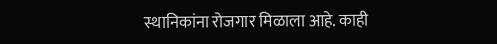स्थानिकांना रोजगार मिळाला आहे. काही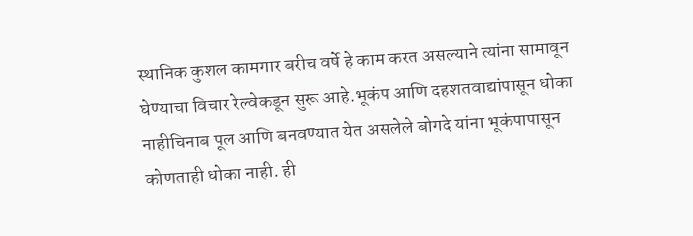स्थानिक कुशल कामगार बरीच वर्षे हे काम करत असल्याने त्यांना सामावून घेण्याचा विचार रेल्वेकडून सुरू आहे.भूकंप आणि दहशतवाद्यांपासून धोका नाहीचिनाब पूल आणि बनवण्यात येत असलेले बोगदे यांना भूकंपापासून कोणताही धोका नाही. ही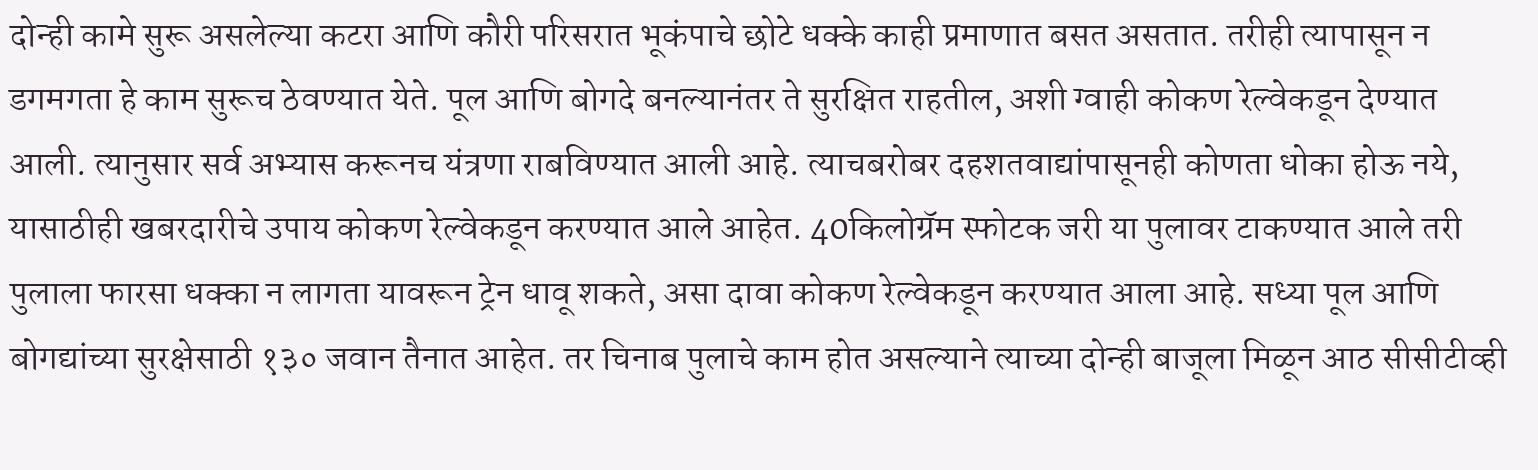दोन्ही कामे सुरू असलेल्या कटरा आणि कौरी परिसरात भूकंपाचे छोटे धक्के काही प्रमाणात बसत असतात. तरीही त्यापासून न डगमगता हे काम सुरूच ठेवण्यात येते. पूल आणि बोगदे बनल्यानंतर ते सुरक्षित राहतील, अशी ग्वाही कोकण रेल्वेकडून देण्यात आली. त्यानुसार सर्व अभ्यास करूनच यंत्रणा राबविण्यात आली आहे. त्याचबरोबर दहशतवाद्यांपासूनही कोणता धोका होऊ नये, यासाठीही खबरदारीचे उपाय कोकण रेल्वेकडून करण्यात आले आहेत. 40किलोग्रॅम स्फोटक जरी या पुलावर टाकण्यात आले तरी पुलाला फारसा धक्का न लागता यावरून ट्रेन धावू शकते, असा दावा कोकण रेल्वेकडून करण्यात आला आहे. सध्या पूल आणि बोगद्यांच्या सुरक्षेसाठी १३० जवान तैनात आहेत. तर चिनाब पुलाचे काम होत असल्याने त्याच्या दोन्ही बाजूला मिळून आठ सीसीटीव्ही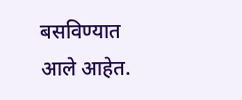बसविण्यात आले आहेत.